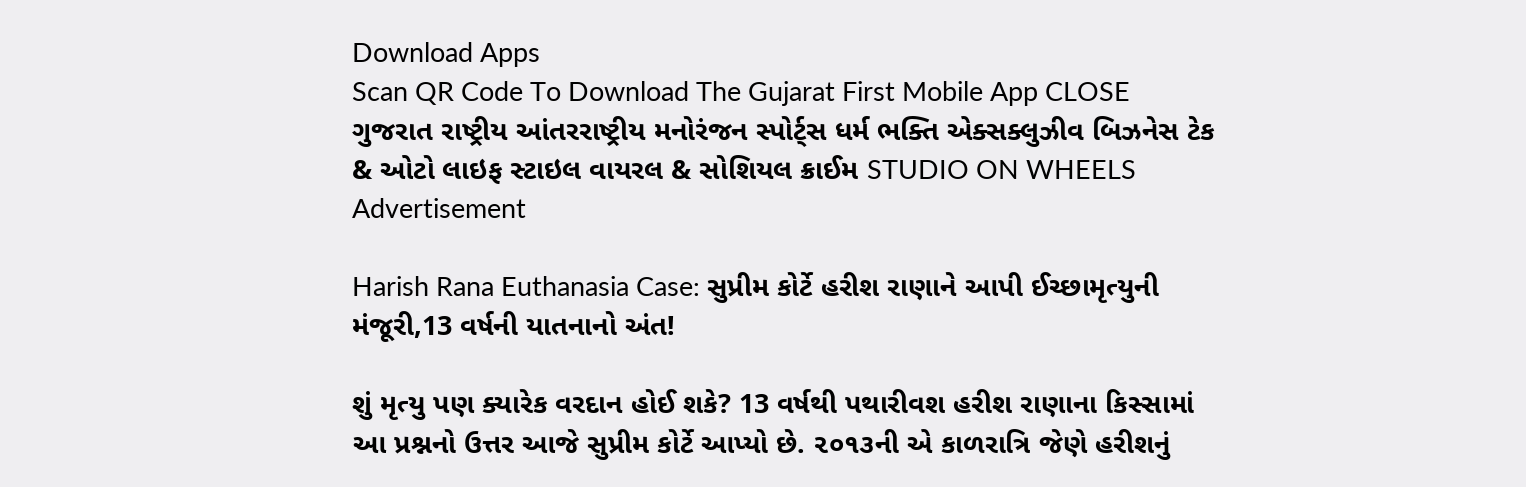Download Apps
Scan QR Code To Download The Gujarat First Mobile App CLOSE
ગુજરાત રાષ્ટ્રીય આંતરરાષ્ટ્રીય મનોરંજન સ્પોર્ટ્સ ધર્મ ભક્તિ એક્સક્લુઝીવ બિઝનેસ ટેક & ઓટો લાઇફ સ્ટાઇલ વાયરલ & સોશિયલ ક્રાઈમ STUDIO ON WHEELS
Advertisement

Harish Rana Euthanasia Case: સુપ્રીમ કોર્ટે હરીશ રાણાને આપી ઈચ્છામૃત્યુની મંજૂરી,13 વર્ષની યાતનાનો અંત!

શું મૃત્યુ પણ ક્યારેક વરદાન હોઈ શકે? 13 વર્ષથી પથારીવશ હરીશ રાણાના કિસ્સામાં આ પ્રશ્નનો ઉત્તર આજે સુપ્રીમ કોર્ટે આપ્યો છે. ૨૦૧૩ની એ કાળરાત્રિ જેણે હરીશનું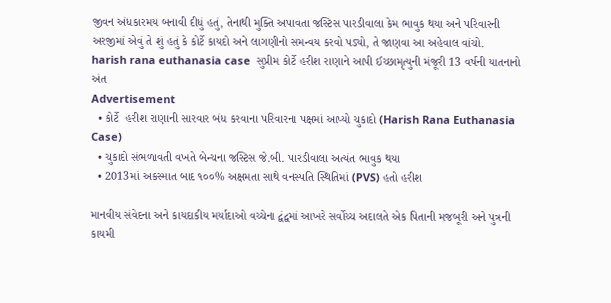જીવન અંધકારમય બનાવી દીધું હતું, તેનાથી મુક્તિ અપાવતા જસ્ટિસ પારડીવાલા કેમ ભાવુક થયા અને પરિવારની અરજીમાં એવું તે શું હતું કે કોર્ટે કાયદો અને લાગણીનો સમન્વય કરવો પડ્યો, તે જાણવા આ અહેવાલ વાંચો.
harish rana euthanasia case  સુપ્રીમ કોર્ટે હરીશ રાણાને આપી ઈચ્છામૃત્યુની મંજૂરી 13 વર્ષની યાતનાનો અંત
Advertisement
  • કોર્ટે  હરીશ રાણાની સારવાર બંધ કરવાના પરિવારના પક્ષમાં આપ્યો ચુકાદો (Harish Rana Euthanasia Case)
  • ચુકાદો સંભળાવતી વખતે બેન્ચના જસ્ટિસ જે.બી. પારડીવાલા અત્યંત ભાવુક થયા
  • 2013માં અકસ્માત બાદ ૧૦૦% અક્ષમતા સાથે વનસ્પતિ સ્થિતિમાં (PVS) હતો હરીશ

માનવીય સંવેદના અને કાયદાકીય મર્યાદાઓ વચ્ચેના દ્વંદ્વમાં આખરે સર્વોચ્ચ અદાલતે એક પિતાની મજબૂરી અને પુત્રની કાયમી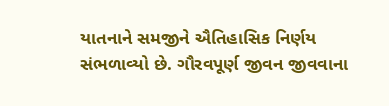યાતનાને સમજીને ઐતિહાસિક નિર્ણય સંભળાવ્યો છે. ગૌરવપૂર્ણ જીવન જીવવાના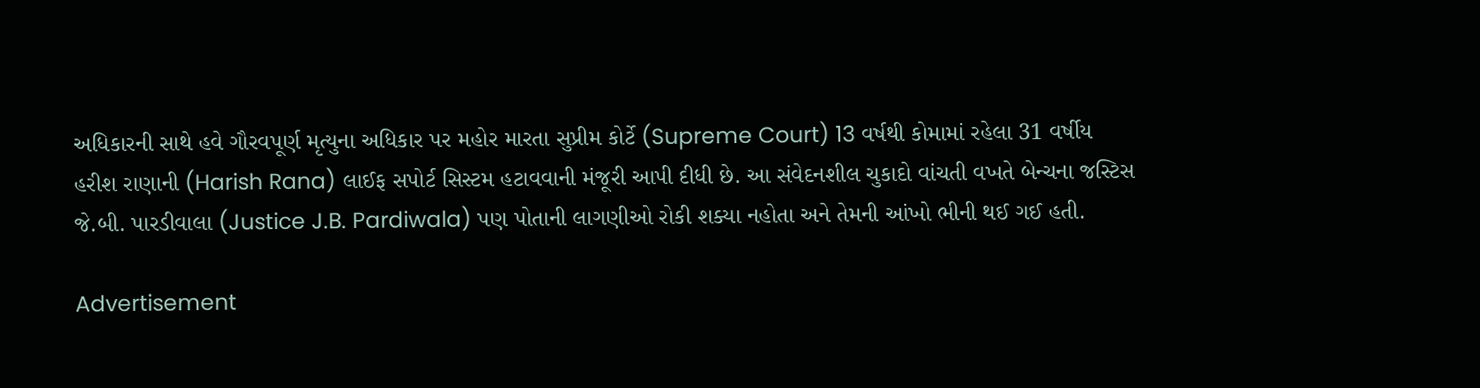અધિકારની સાથે હવે ગૌરવપૂર્ણ મૃત્યુના અધિકાર પર મહોર મારતા સુપ્રીમ કોર્ટે (Supreme Court) 13 વર્ષથી કોમામાં રહેલા 31 વર્ષીય હરીશ રાણાની (Harish Rana) લાઈફ સપોર્ટ સિસ્ટમ હટાવવાની મંજૂરી આપી દીધી છે. આ સંવેદનશીલ ચુકાદો વાંચતી વખતે બેન્ચના જસ્ટિસ જે.બી. પારડીવાલા (Justice J.B. Pardiwala) પણ પોતાની લાગણીઓ રોકી શક્યા નહોતા અને તેમની આંખો ભીની થઈ ગઈ હતી.

Advertisement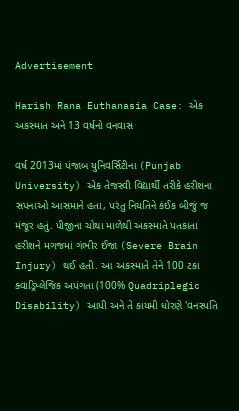Advertisement

Harish Rana Euthanasia Case: એક અકસ્માત અને 13 વર્ષનો વનવાસ

વર્ષ 2013માં પંજાબ યુનિવર્સિટીના (Punjab University) એક તેજસ્વી વિદ્યાર્થી તરીકે હરીશના સપનાઓ આસમાને હતા, પરંતુ નિયતિને કંઈક બીજું જ મંજૂર હતું. પીજીના ચોથા માળેથી અકસ્માતે પતકાતા હરીશને મગજમાં ગંભીર ઈજા (Severe Brain Injury) થઈ હતી. આ અકસ્માતે તેને 100 ટકા ક્વાડ્રિપ્લેજિક અપંગતા (100% Quadriplegic Disability) આપી અને તે કાયમી ધોરણે 'વનસ્પતિ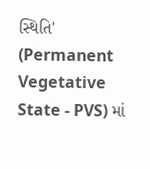સ્થિતિ' (Permanent Vegetative State - PVS) માં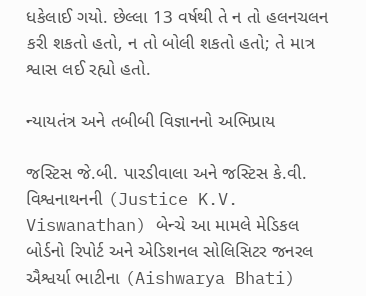ધકેલાઈ ગયો. છેલ્લા 13 વર્ષથી તે ન તો હલનચલન કરી શકતો હતો, ન તો બોલી શકતો હતો; તે માત્ર શ્વાસ લઈ રહ્યો હતો.

ન્યાયતંત્ર અને તબીબી વિજ્ઞાનનો અભિપ્રાય

જસ્ટિસ જે.બી. પારડીવાલા અને જસ્ટિસ કે.વી. વિશ્વનાથનની (Justice K.V. Viswanathan) બેન્ચે આ મામલે મેડિકલ બોર્ડનો રિપોર્ટ અને એડિશનલ સોલિસિટર જનરલ ઐશ્વર્યા ભાટીના (Aishwarya Bhati)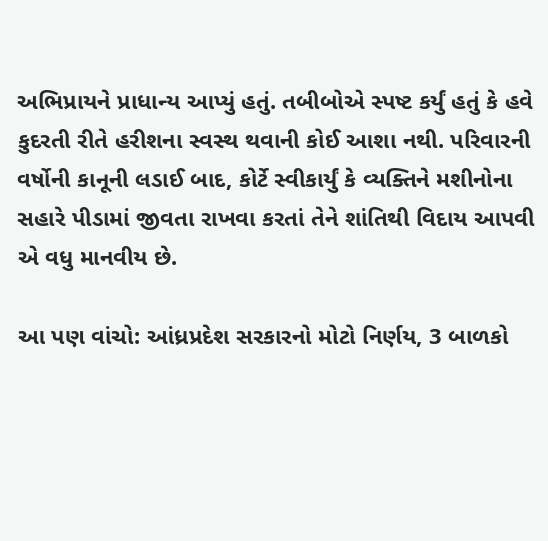અભિપ્રાયને પ્રાધાન્ય આપ્યું હતું. તબીબોએ સ્પષ્ટ કર્યું હતું કે હવે કુદરતી રીતે હરીશના સ્વસ્થ થવાની કોઈ આશા નથી. પરિવારની વર્ષોની કાનૂની લડાઈ બાદ, કોર્ટે સ્વીકાર્યું કે વ્યક્તિને મશીનોના સહારે પીડામાં જીવતા રાખવા કરતાં તેને શાંતિથી વિદાય આપવી એ વધુ માનવીય છે.

આ પણ વાંચો: આંધ્રપ્રદેશ સરકારનો મોટો નિર્ણય, 3 બાળકો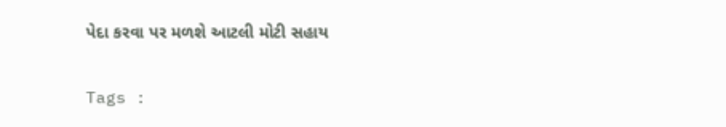પેદા કરવા પર મળશે આટલી મોટી સહાય

Tags :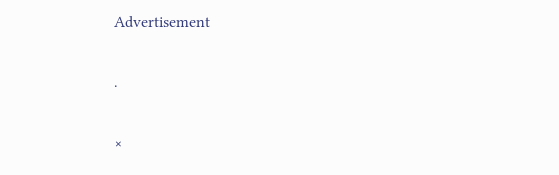Advertisement

.

×